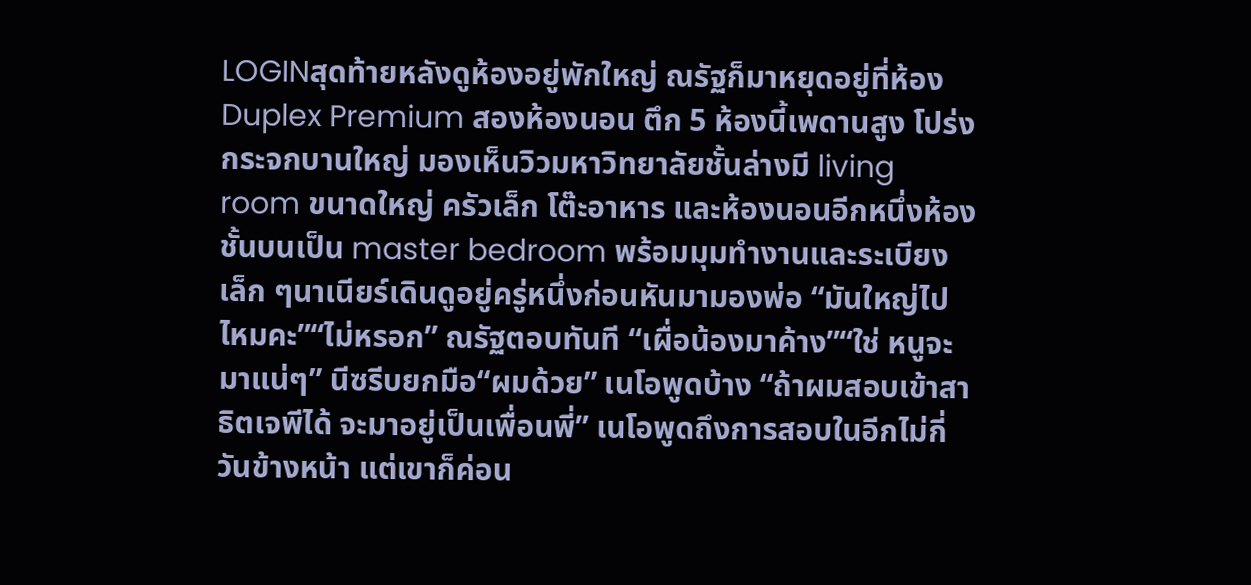LOGINสุดท้ายหลังดูห้องอยู่พักใหญ่ ณรัฐก็มาหยุดอยู่ที่ห้อง Duplex Premium สองห้องนอน ตึก 5 ห้องนี้เพดานสูง โปร่ง กระจกบานใหญ่ มองเห็นวิวมหาวิทยาลัยชั้นล่างมี living room ขนาดใหญ่ ครัวเล็ก โต๊ะอาหาร และห้องนอนอีกหนึ่งห้องชั้นบนเป็น master bedroom พร้อมมุมทำงานและระเบียงเล็ก ๆนาเนียร์เดินดูอยู่ครู่หนึ่งก่อนหันมามองพ่อ “มันใหญ่ไปไหมคะ”“ไม่หรอก” ณรัฐตอบทันที “เผื่อน้องมาค้าง”“ใช่ หนูจะมาแน่ๆ” นีซรีบยกมือ“ผมด้วย” เนโอพูดบ้าง “ถ้าผมสอบเข้าสาธิตเจพีได้ จะมาอยู่เป็นเพื่อนพี่” เนโอพูดถึงการสอบในอีกไม่กี่วันข้างหน้า แต่เขาก็ค่อน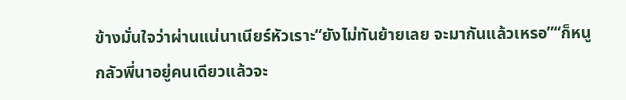ข้างมั่นใจว่าผ่านแน่นาเนียร์หัวเราะ“ยังไม่ทันย้ายเลย จะมากันแล้วเหรอ”“ก็หนูกลัวพี่นาอยู่คนเดียวแล้วจะ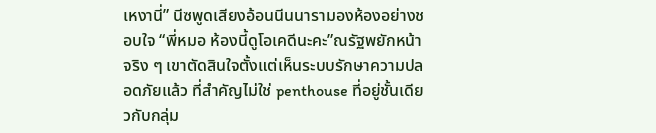เหงานี่” นีซพูดเสียงอ้อนนีนนารามองห้องอย่างชอบใจ “พี่หมอ ห้องนี้ดูโอเคดีนะคะ”ณรัฐพยักหน้าจริง ๆ เขาตัดสินใจตั้งแต่เห็นระบบรักษาความปลอดภัยแล้ว ที่สำคัญไม่ใช่ penthouse ที่อยู่ชั้นเดียวกับกลุ่ม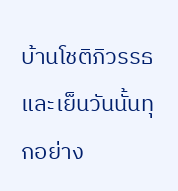บ้านโชติภิวรรธ และเย็นวันนั้นทุกอย่าง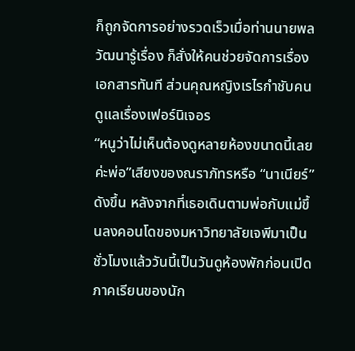ก็ถูกจัดการอย่างรวดเร็วเมื่อท่านนายพลวัฒนารู้เรื่อง ก็สั่งให้คนช่วยจัดการเรื่องเอกสารทันที ส่วนคุณหญิงเรไรกำชับคนดูแลเรื่องเฟอร์นิเจอร
“หนูว่าไม่เห็นต้องดูหลายห้องขนาดนี้เลยค่ะพ่อ”เสียงของณราภัทรหรือ “นาเนียร์” ดังขึ้น หลังจากที่เธอเดินตามพ่อกับแม่ขึ้นลงคอนโดของมหาวิทยาลัยเจพีมาเป็นชั่วโมงแล้ววันนี้เป็นวันดูห้องพักก่อนเปิดภาคเรียนของนัก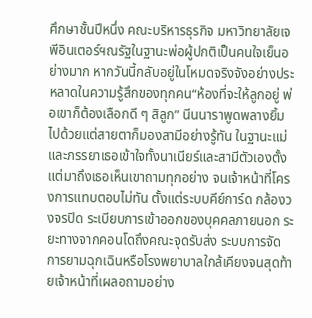ศึกษาชั้นปีหนึ่ง คณะบริหารธุรกิจ มหาวิทยาลัยเจพีอินเตอร์ฯณรัฐในฐานะพ่อผู้ปกติเป็นคนใจเย็นอย่างมาก หากวันนี้กลับอยู่ในโหมดจริงจังอย่างประหลาดในความรู้สึกของทุกคน“ห้องที่จะให้ลูกอยู่ พ่อเขาก็ต้องเลือกดี ๆ สิลูก” นีนนาราพูดพลางยิ้มไปด้วยแต่สายตาก็มองสามีอย่างรู้ทัน ในฐานะแม่และภรรยาเธอเข้าใจทั้งนาเนียร์และสามีตัวเองตั้งแต่มาถึงเธอเห็นเขาถามทุกอย่าง จนเจ้าหน้าที่โครงการแทบตอบไม่ทัน ตั้งแต่ระบบคีย์การ์ด กล้องวงจรปิด ระเบียบการเข้าออกของบุคคลภายนอก ระยะทางจากคอนโดถึงคณะจุดรับส่ง ระบบการจัดการยามฉุกเฉินหรือโรงพยาบาลใกล้เคียงจนสุดท้ายเจ้าหน้าที่เผลอถามอย่าง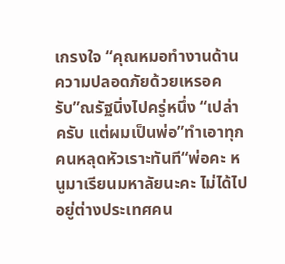เกรงใจ “คุณหมอทำงานด้านความปลอดภัยด้วยเหรอครับ”ณรัฐนิ่งไปครู่หนึ่ง “เปล่าครับ แต่ผมเป็นพ่อ”ทำเอาทุกคนหลุดหัวเราะทันที“พ่อคะ หนูมาเรียนมหาลัยนะคะ ไม่ได้ไปอยู่ต่างประเทศคน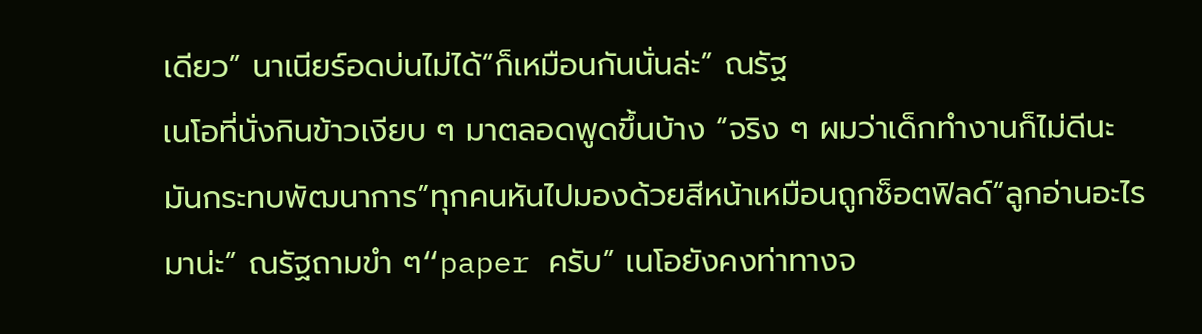เดียว” นาเนียร์อดบ่นไม่ได้“ก็เหมือนกันนั่นล่ะ” ณรัฐ
เนโอที่นั่งกินข้าวเงียบ ๆ มาตลอดพูดขึ้นบ้าง “จริง ๆ ผมว่าเด็กทำงานก็ไม่ดีนะ มันกระทบพัฒนาการ”ทุกคนหันไปมองด้วยสีหน้าเหมือนถูกช็อตฟิลด์“ลูกอ่านอะไรมาน่ะ” ณรัฐถามขำ ๆ“paper ครับ” เนโอยังคงท่าทางจ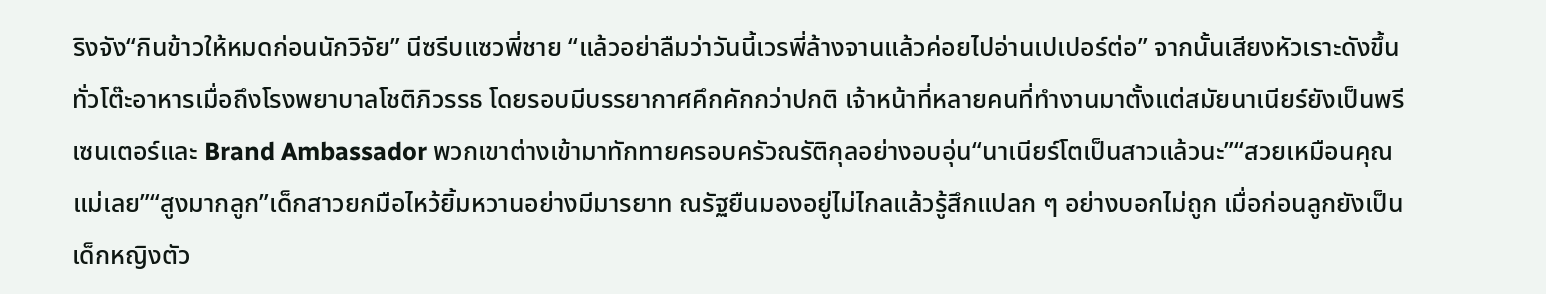ริงจัง“กินข้าวให้หมดก่อนนักวิจัย” นีซรีบแซวพี่ชาย “แล้วอย่าลืมว่าวันนี้เวรพี่ล้างจานแล้วค่อยไปอ่านเปเปอร์ต่อ” จากนั้นเสียงหัวเราะดังขึ้นทั่วโต๊ะอาหารเมื่อถึงโรงพยาบาลโชติภิวรรธ โดยรอบมีบรรยากาศคึกคักกว่าปกติ เจ้าหน้าที่หลายคนที่ทำงานมาตั้งแต่สมัยนาเนียร์ยังเป็นพรีเซนเตอร์และ Brand Ambassador พวกเขาต่างเข้ามาทักทายครอบครัวณรัติกุลอย่างอบอุ่น“นาเนียร์โตเป็นสาวแล้วนะ”“สวยเหมือนคุณแม่เลย”“สูงมากลูก”เด็กสาวยกมือไหว้ยิ้มหวานอย่างมีมารยาท ณรัฐยืนมองอยู่ไม่ไกลแล้วรู้สึกแปลก ๆ อย่างบอกไม่ถูก เมื่อก่อนลูกยังเป็นเด็กหญิงตัว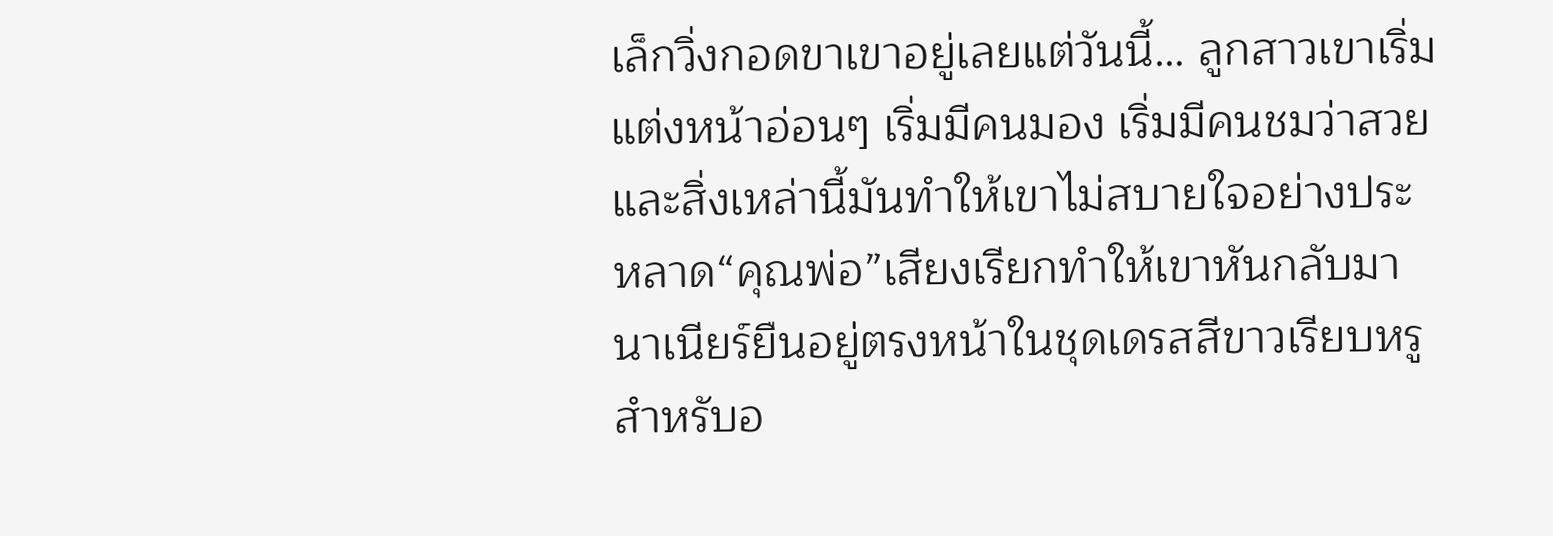เล็กวิ่งกอดขาเขาอยู่เลยแต่วันนี้… ลูกสาวเขาเริ่มแต่งหน้าอ่อนๆ เริ่มมีคนมอง เริ่มมีคนชมว่าสวย และสิ่งเหล่านี้มันทำให้เขาไม่สบายใจอย่างประหลาด“คุณพ่อ”เสียงเรียกทำให้เขาหันกลับมา นาเนียร์ยืนอยู่ตรงหน้าในชุดเดรสสีขาวเรียบหรูสำหรับอ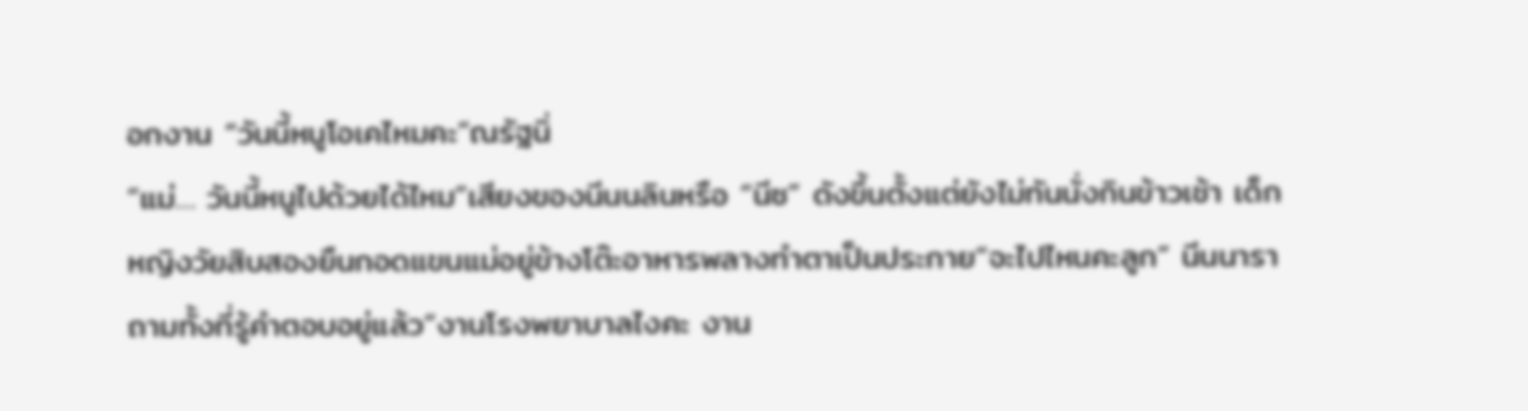อกงาน “วันนี้หนูโอเคไหมคะ”ณรัฐนิ่
“แม่… วันนี้หนูไปด้วยได้ไหม”เสียงของนีนนลินหรือ “นีซ” ดังขึ้นตั้งแต่ยังไม่ทันนั่งกินข้าวเช้า เด็กหญิงวัยสิบสองยืนกอดแขนแม่อยู่ข้างโต๊ะอาหารพลางทำตาเป็นประกาย“จะไปไหนคะลูก” นีนนาราถามทั้งที่รู้คำตอบอยู่แล้ว“งานโรงพยาบาลไงคะ งาน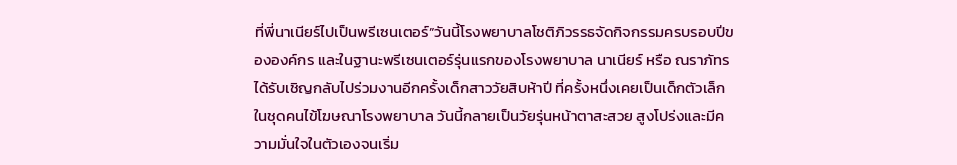ที่พี่นาเนียร์ไปเป็นพรีเซนเตอร์”วันนี้โรงพยาบาลโชติภิวรรธจัดกิจกรรมครบรอบปีขององค์กร และในฐานะพรีเซนเตอร์รุ่นแรกของโรงพยาบาล นาเนียร์ หรือ ณราภัทร ได้รับเชิญกลับไปร่วมงานอีกครั้งเด็กสาววัยสิบห้าปี ที่ครั้งหนึ่งเคยเป็นเด็กตัวเล็กในชุดคนไข้โฆษณาโรงพยาบาล วันนี้กลายเป็นวัยรุ่นหน้าตาสะสวย สูงโปร่งและมีความมั่นใจในตัวเองจนเริ่ม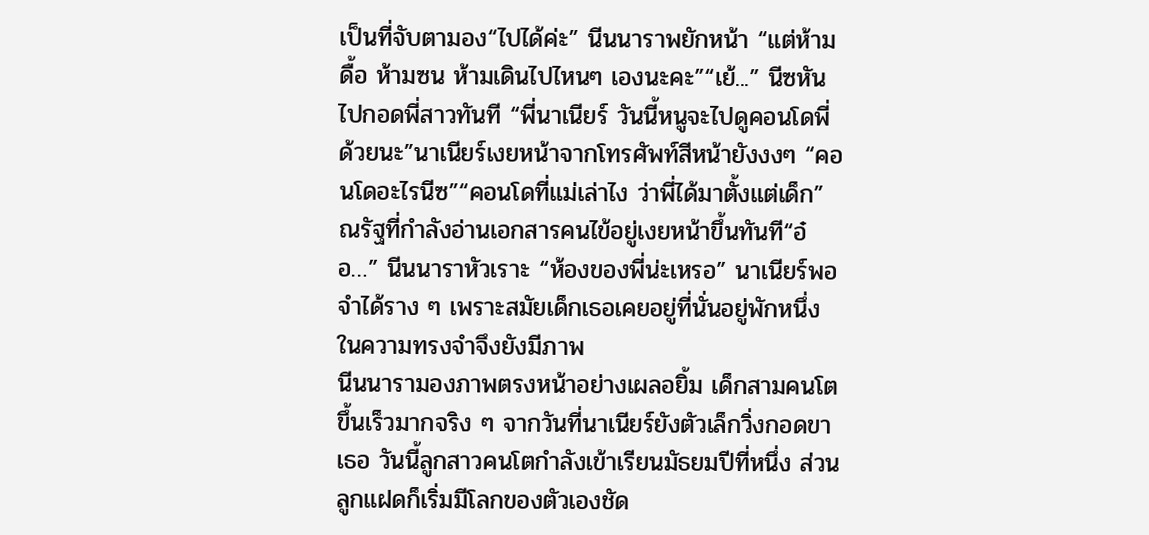เป็นที่จับตามอง“ไปได้ค่ะ” นีนนาราพยักหน้า “แต่ห้ามดื้อ ห้ามซน ห้ามเดินไปไหนๆ เองนะคะ”“เย้...” นีซหันไปกอดพี่สาวทันที “พี่นาเนียร์ วันนี้หนูจะไปดูคอนโดพี่ด้วยนะ”นาเนียร์เงยหน้าจากโทรศัพท์สีหน้ายังงงๆ “คอนโดอะไรนีซ”“คอนโดที่แม่เล่าไง ว่าพี่ได้มาตั้งแต่เด็ก”ณรัฐที่กำลังอ่านเอกสารคนไข้อยู่เงยหน้าขึ้นทันที“อ๋อ…” นีนนาราหัวเราะ “ห้องของพี่น่ะเหรอ” นาเนียร์พอจำได้ราง ๆ เพราะสมัยเด็กเธอเคยอยู่ที่นั่นอยู่พักหนึ่ง ในความทรงจำจึงยังมีภาพ
นีนนารามองภาพตรงหน้าอย่างเผลอยิ้ม เด็กสามคนโตขึ้นเร็วมากจริง ๆ จากวันที่นาเนียร์ยังตัวเล็กวิ่งกอดขาเธอ วันนี้ลูกสาวคนโตกำลังเข้าเรียนมัธยมปีที่หนึ่ง ส่วนลูกแฝดก็เริ่มมีโลกของตัวเองชัด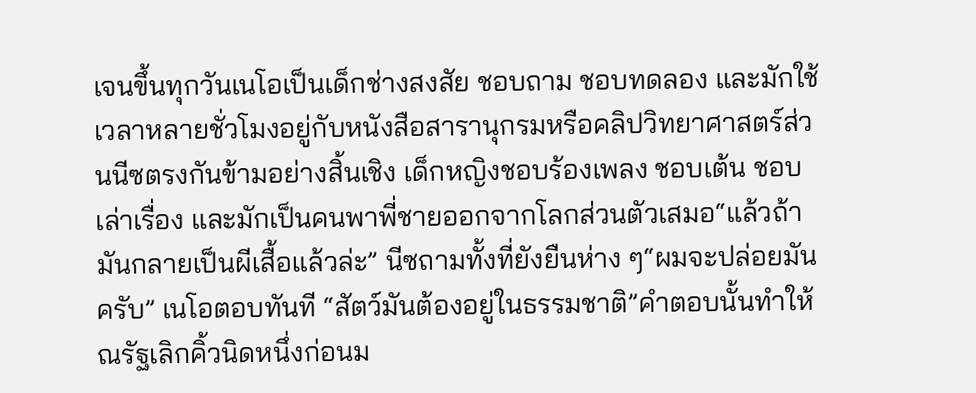เจนขึ้นทุกวันเนโอเป็นเด็กช่างสงสัย ชอบถาม ชอบทดลอง และมักใช้เวลาหลายชั่วโมงอยู่กับหนังสือสารานุกรมหรือคลิปวิทยาศาสตร์ส่วนนีซตรงกันข้ามอย่างสิ้นเชิง เด็กหญิงชอบร้องเพลง ชอบเต้น ชอบเล่าเรื่อง และมักเป็นคนพาพี่ชายออกจากโลกส่วนตัวเสมอ“แล้วถ้ามันกลายเป็นผีเสื้อแล้วล่ะ” นีซถามทั้งที่ยังยืนห่าง ๆ“ผมจะปล่อยมันครับ” เนโอตอบทันที “สัตว์มันต้องอยู่ในธรรมชาติ”คำตอบนั้นทำให้ณรัฐเลิกคิ้วนิดหนึ่งก่อนม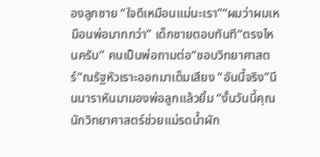องลูกชาย “ใจดีเหมือนแม่นะเรา”“ผมว่าผมเหมือนพ่อมากกว่า” เด็กชายตอบทันที“ตรงไหนครับ” คนเป็นพ่อถามต่อ“ชอบวิทยาศาสตร์”ณรัฐหัวเราะออกมาเต็มเสียง “อันนี้จริง”นีนนาราหันมามองพ่อลูกแล้วยิ้ม “งั้นวันนี้คุณนักวิทยาศาสตร์ช่วยแม่รดน้ำผัก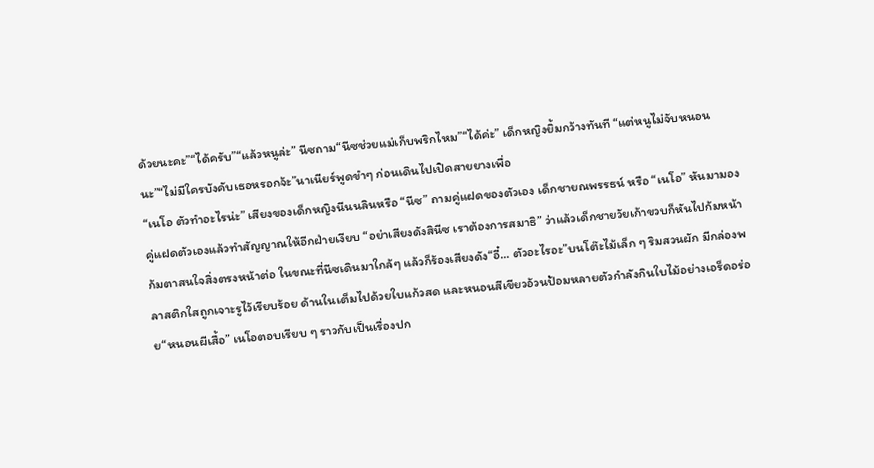ด้วยนะคะ”“ได้ครับ”“แล้วหนูล่ะ” นีซถาม“นีซช่วยแม่เก็บพริกไหม”“ได้ค่ะ” เด็กหญิงยิ้มกว้างทันที “แต่หนูไม่จับหนอนนะ”“ไม่มีใครบังคับเธอหรอกจ้ะ”นาเนียร์พูดขำๆ ก่อนเดินไปเปิดสายยางเพื่อ
“เนโอ ตัวทำอะไรน่ะ” เสียงของเด็กหญิงนีนนลินหรือ “นีซ” ถามคู่แฝดของตัวเอง เด็กชายณพรรธน์ หรือ “เนโอ” หันมามองคู่แฝดตัวเองแล้วทำสัญญาณให้อีกฝ่ายเงียบ “อย่าเสียงดังสินีซ เราต้องการสมาธิ” ว่าแล้วเด็กชายวัยเก้าขวบก็หันไปก้มหน้าก้มตาสนใจสิ่งตรงหน้าต่อ ในขณะที่นีซเดินมาใกล้ๆ แล้วก็ร้องเสียงดัง“อี๋... ตัวอะไรอะ”บนโต๊ะไม้เล็ก ๆ ริมสวนผัก มีกล่องพลาสติกใสถูกเจาะรูไว้เรียบร้อย ด้านในเต็มไปด้วยใบแก้วสด และหนอนสีเขียวอ้วนป้อมหลายตัวกำลังกินใบไม้อย่างเอร็ดอร่อย“หนอนผีเสื้อ” เนโอตอบเรียบ ๆ ราวกับเป็นเรื่องปก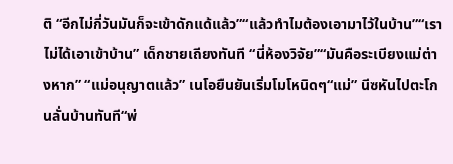ติ “อีกไม่กี่วันมันก็จะเข้าดักแด้แล้ว”“แล้วทำไมต้องเอามาไว้ในบ้าน”“เราไม่ได้เอาเข้าบ้าน” เด็กชายเถียงทันที “นี่ห้องวิจัย”“มันคือระเบียงแม่ต่างหาก” “แม่อนุญาตแล้ว” เนโอยืนยันเริ่มโมโหนิดๆ“แม่” นีซหันไปตะโกนลั่นบ้านทันที“พ่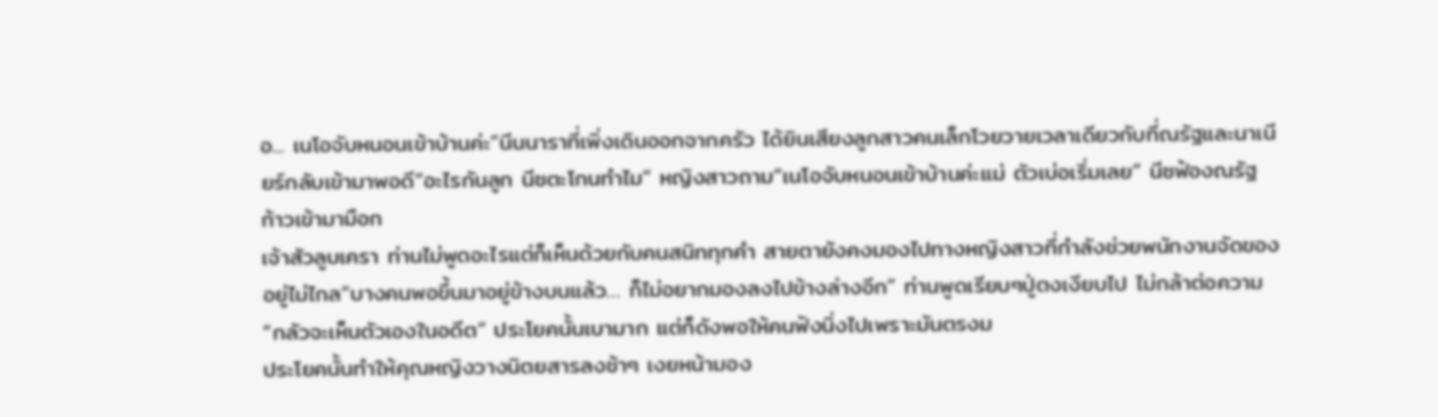อ... เนโอจับหนอนเข้าบ้านค่ะ”นีนนาราที่เพิ่งเดินออกจากครัว ได้ยินเสียงลูกสาวคนเล็กโวยวายเวลาเดียวกับที่ณรัฐและนาเนียร์กลับเข้ามาพอดี“อะไรกันลูก นีซตะโกนทำไม” หญิงสาวถาม“เนโอจับหนอนเข้าบ้านค่ะแม่ ตัวเบ่อเริ่มเลย” นีซฟ้องณรัฐก้าวเข้ามามือก
เจ้าสัวลูบเครา ท่านไม่พูดอะไรแต่ก็เห็นด้วยกับคนสนิททุกคำ สายตายังคงมองไปทางหญิงสาวที่กำลังช่วยพนักงานจัดของอยู่ไม่ไกล“บางคนพอขึ้นมาอยู่ข้างบนแล้ว… ก็ไม่อยากมองลงไปข้างล่างอีก” ท่านพูดเรียบๆปู่ตงเงียบไป ไม่กล้าต่อความ“กลัวจะเห็นตัวเองในอดีต” ประโยคนั้นเบามาก แต่ก็ดังพอให้คนฟังนิ่งไปเพราะมันตรงม
ประโยคนั้นทำให้คุณหญิงวางนิตยสารลงช้าๆ เงยหน้ามอง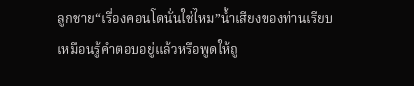ลูกชาย“เรื่องคอนโดนั่นใช่ไหม”น้ำเสียงของท่านเรียบ เหมือนรู้คำตอบอยู่แล้วหรือพูดให้ถู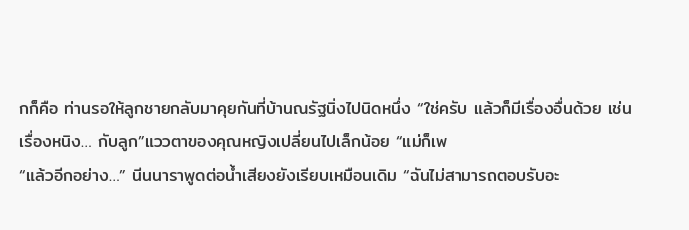กก็คือ ท่านรอให้ลูกชายกลับมาคุยกันที่บ้านณรัฐนิ่งไปนิดหนึ่ง “ใช่ครับ แล้วก็มีเรื่องอื่นด้วย เช่นเรื่องหนิง… กับลูก”แววตาของคุณหญิงเปลี่ยนไปเล็กน้อย “แม่ก็เพ
“แล้วอีกอย่าง…” นีนนาราพูดต่อน้ำเสียงยังเรียบเหมือนเดิม “ฉันไม่สามารถตอบรับอะ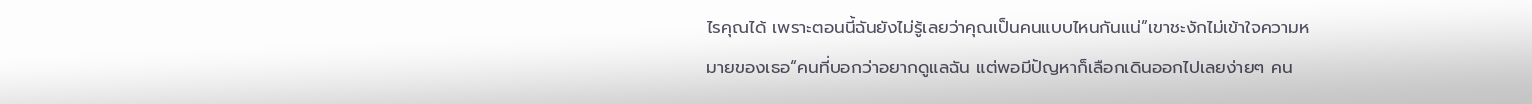ไรคุณได้ เพราะตอนนี้ฉันยังไม่รู้เลยว่าคุณเป็นคนแบบไหนกันแน่”เขาชะงักไม่เข้าใจความหมายของเธอ“คนที่บอกว่าอยากดูแลฉัน แต่พอมีปัญหาก็เลือกเดินออกไปเลยง่ายๆ คน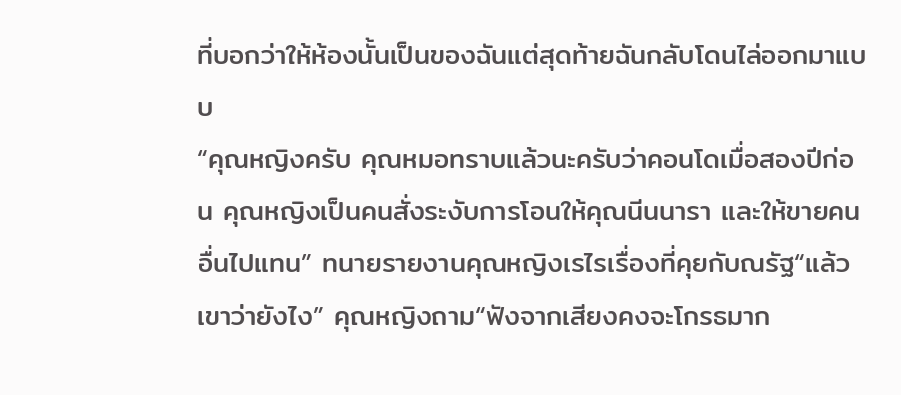ที่บอกว่าให้ห้องนั้นเป็นของฉันแต่สุดท้ายฉันกลับโดนไล่ออกมาแบบ
“คุณหญิงครับ คุณหมอทราบแล้วนะครับว่าคอนโดเมื่อสองปีก่อน คุณหญิงเป็นคนสั่งระงับการโอนให้คุณนีนนารา และให้ขายคนอื่นไปแทน” ทนายรายงานคุณหญิงเรไรเรื่องที่คุยกับณรัฐ“แล้วเขาว่ายังไง” คุณหญิงถาม“ฟังจากเสียงคงจะโกรธมาก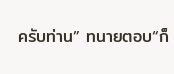ครับท่าน” ทนายตอบ“ก็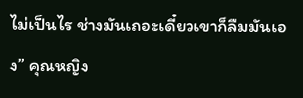ไม่เป็นไร ช่างมันเถอะเดี๋ยวเขาก็ลืมมันเอง” คุณหญิง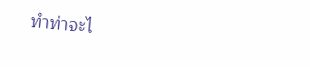ทำท่าจะไ